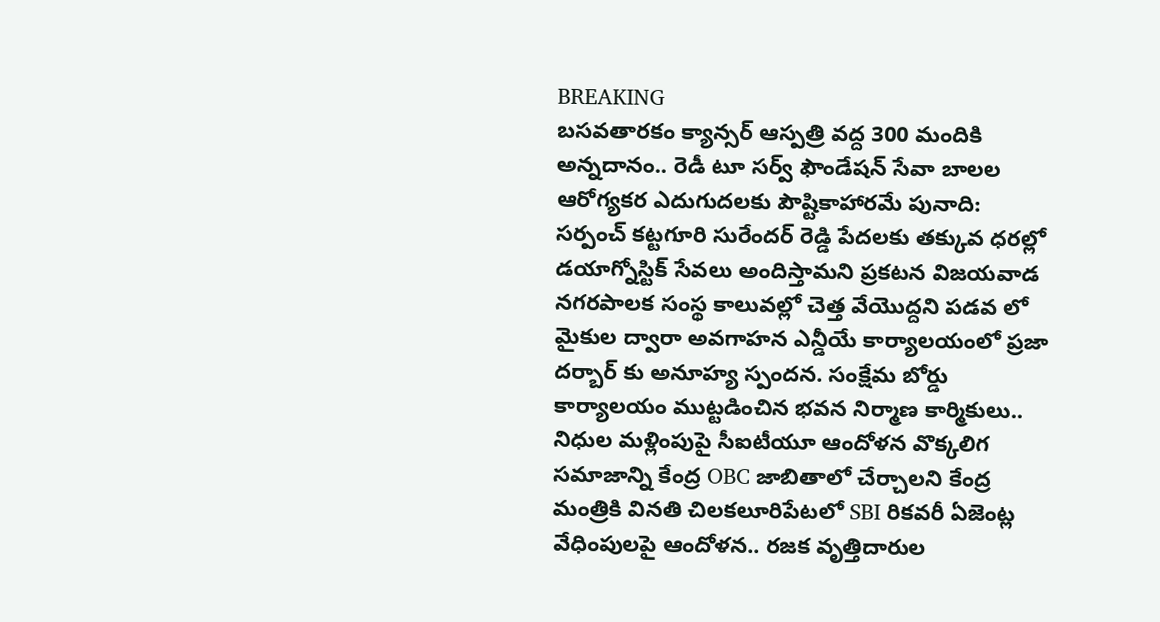BREAKING
బసవతారకం క్యాన్సర్ ఆస్పత్రి వద్ద 300 మందికి అన్నదానం.. రెడీ టూ సర్వ్ ఫౌండేషన్ సేవా బాలల ఆరోగ్యకర ఎదుగుదలకు పౌష్టికాహారమే పునాది: సర్పంచ్ కట్టగూరి సురేందర్ రెడ్డి పేదలకు తక్కువ ధరల్లో డయాగ్నోస్టిక్ సేవలు అందిస్తామని ప్రకటన విజయవాడ నగరపాలక సంస్థ కాలువల్లో చెత్త వేయొద్దని పడవ లో మైకుల ద్వారా అవగాహన ఎన్డీయే కార్యాలయంలో ప్రజా దర్బార్ కు అనూహ్య స్పందన. సంక్షేమ బోర్డు కార్యాలయం ముట్టడించిన భవన నిర్మాణ కార్మికులు.. నిధుల మళ్లింపుపై సీఐటీయూ ఆందోళన వొక్కలిగ సమాజాన్ని కేంద్ర OBC జాబితాలో చేర్చాలని కేంద్ర మంత్రికి వినతి చిలకలూరిపేటలో SBI రికవరీ ఏజెంట్ల వేధింపులపై ఆందోళన.. రజక వృత్తిదారుల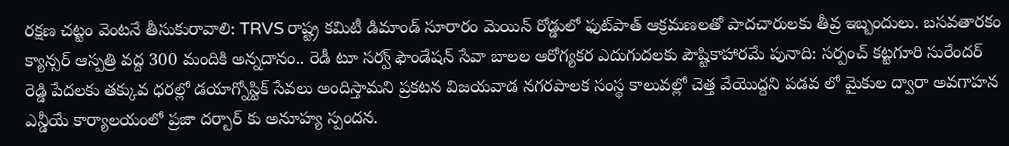రక్షణ చట్టం వెంటనే తీసుకురావాలి: TRVS రాష్ట్ర కమిటీ డిమాండ్ సూరారం మెయిన్ రోడ్డులో ఫుట్‌పాత్ ఆక్రమణలతో పాదచారులకు తీవ్ర ఇబ్బందులు. బసవతారకం క్యాన్సర్ ఆస్పత్రి వద్ద 300 మందికి అన్నదానం.. రెడీ టూ సర్వ్ ఫౌండేషన్ సేవా బాలల ఆరోగ్యకర ఎదుగుదలకు పౌష్టికాహారమే పునాది: సర్పంచ్ కట్టగూరి సురేందర్ రెడ్డి పేదలకు తక్కువ ధరల్లో డయాగ్నోస్టిక్ సేవలు అందిస్తామని ప్రకటన విజయవాడ నగరపాలక సంస్థ కాలువల్లో చెత్త వేయొద్దని పడవ లో మైకుల ద్వారా అవగాహన ఎన్డీయే కార్యాలయంలో ప్రజా దర్బార్ కు అనూహ్య స్పందన.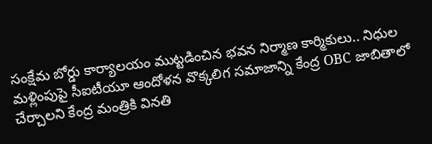సంక్షేమ బోర్డు కార్యాలయం ముట్టడించిన భవన నిర్మాణ కార్మికులు.. నిధుల మళ్లింపుపై సీఐటీయూ ఆందోళన వొక్కలిగ సమాజాన్ని కేంద్ర OBC జాబితాలో చేర్చాలని కేంద్ర మంత్రికి వినతి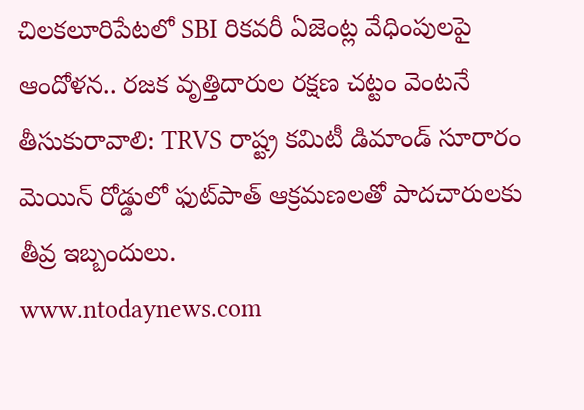చిలకలూరిపేటలో SBI రికవరీ ఏజెంట్ల వేధింపులపై ఆందోళన.. రజక వృత్తిదారుల రక్షణ చట్టం వెంటనే తీసుకురావాలి: TRVS రాష్ట్ర కమిటీ డిమాండ్ సూరారం మెయిన్ రోడ్డులో ఫుట్‌పాత్ ఆక్రమణలతో పాదచారులకు తీవ్ర ఇబ్బందులు.
www.ntodaynews.com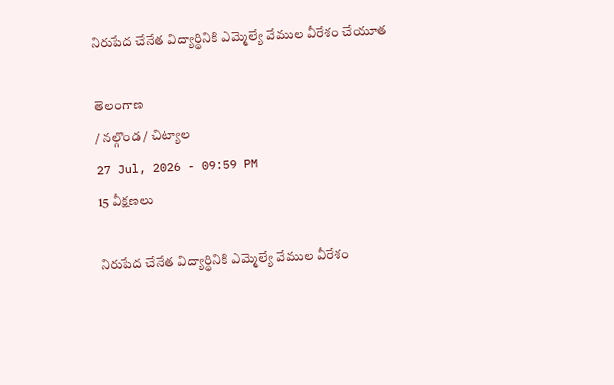నిరుపేద చేనేత విద్యార్థినికి ఎమ్మెల్యే వేముల వీరేశం చేయూత

తెలంగాణ
/ నల్గొండ / చిట్యాల
27 Jul, 2026 - 09:59 PM
15 వీక్షణలు

నిరుపేద చేనేత విద్యార్థినికి ఎమ్మెల్యే వేముల వీరేశం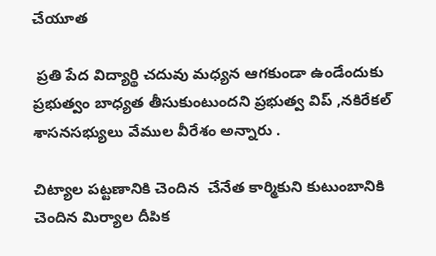చేయూత

 ప్రతి పేద విద్యార్థి చదువు మధ్యన ఆగకుండా ఉండేందుకు ప్రభుత్వం బాధ్యత తీసుకుంటుందని ప్రభుత్వ విప్ ,నకిరేకల్ శాసనసభ్యులు వేముల వీరేశం అన్నారు .

చిట్యాల పట్టణానికి చెందిన  చేనేత కార్మికుని కుటుంబానికి చెందిన మిర్యాల దీపిక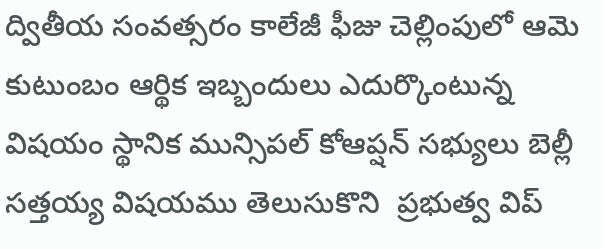ద్వితీయ సంవత్సరం కాలేజీ ఫీజు చెల్లింపులో ఆమె కుటుంబం ఆర్థిక ఇబ్బందులు ఎదుర్కొంటున్న విషయం స్థానిక మున్సిపల్ కోఆప్షన్ సభ్యులు బెల్లీ సత్తయ్య విషయము తెలుసుకొని  ప్రభుత్వ విప్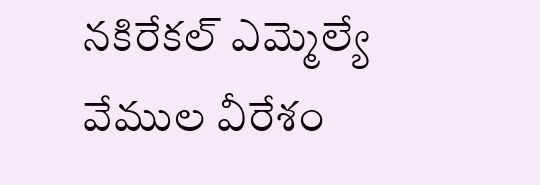నకిరేకల్ ఎమ్మెల్యే వేముల వీరేశం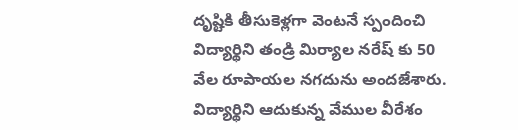దృష్టికి తీసుకెళ్లగా వెంటనే స్పందించి  విద్యార్థిని తండ్రి మిర్యాల నరేష్ కు 50 వేల రూపాయల నగదును అందజేశారు. విద్యార్థిని ఆదుకున్న వేముల వీరేశం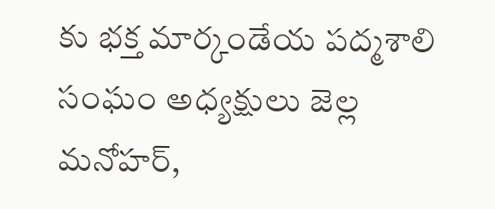కు భక్త మార్కండేయ పద్మశాలి సంఘం అధ్యక్షులు జెల్ల మనోహర్,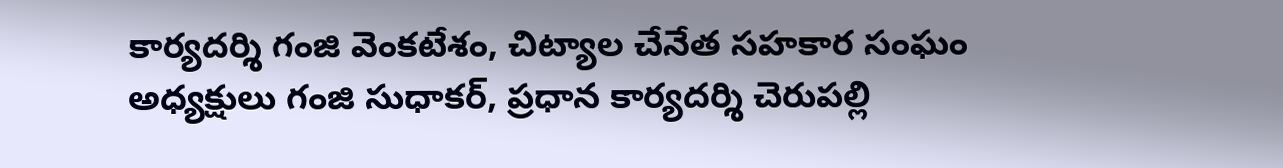కార్యదర్శి గంజి వెంకటేశం, చిట్యాల చేనేత సహకార సంఘం అధ్యక్షులు గంజి సుధాకర్, ప్రధాన కార్యదర్శి చెరుపల్లి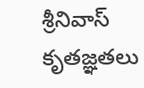శ్రీనివాస్ కృతజ్ఞతలు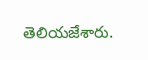తెలియజేశారు.